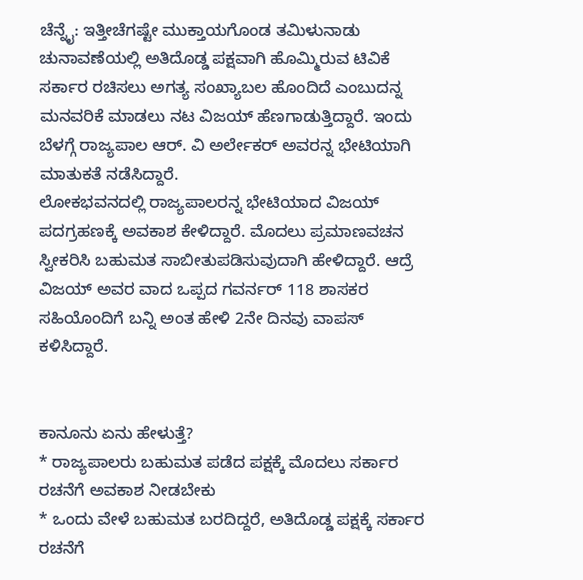ಚೆನ್ನೈ: ಇತ್ತೀಚೆಗಷ್ಟೇ ಮುಕ್ತಾಯಗೊಂಡ ತಮಿಳುನಾಡು ಚುನಾವಣೆಯಲ್ಲಿ ಅತಿದೊಡ್ಡ ಪಕ್ಷವಾಗಿ ಹೊಮ್ಮಿರುವ ಟಿವಿಕೆ ಸರ್ಕಾರ ರಚಿಸಲು ಅಗತ್ಯ ಸಂಖ್ಯಾಬಲ ಹೊಂದಿದೆ ಎಂಬುದನ್ನ ಮನವರಿಕೆ ಮಾಡಲು ನಟ ವಿಜಯ್ ಹೆಣಗಾಡುತ್ತಿದ್ದಾರೆ. ಇಂದು ಬೆಳಗ್ಗೆ ರಾಜ್ಯಪಾಲ ಆರ್. ವಿ ಅರ್ಲೇಕರ್ ಅವರನ್ನ ಭೇಟಿಯಾಗಿ ಮಾತುಕತೆ ನಡೆಸಿದ್ದಾರೆ.
ಲೋಕಭವನದಲ್ಲಿ ರಾಜ್ಯಪಾಲರನ್ನ ಭೇಟಿಯಾದ ವಿಜಯ್ ಪದಗ್ರಹಣಕ್ಕೆ ಅವಕಾಶ ಕೇಳಿದ್ದಾರೆ. ಮೊದಲು ಪ್ರಮಾಣವಚನ ಸ್ವೀಕರಿಸಿ ಬಹುಮತ ಸಾಬೀತುಪಡಿಸುವುದಾಗಿ ಹೇಳಿದ್ದಾರೆ. ಆದ್ರೆ ವಿಜಯ್ ಅವರ ವಾದ ಒಪ್ಪದ ಗವರ್ನರ್ 118 ಶಾಸಕರ ಸಹಿಯೊಂದಿಗೆ ಬನ್ನಿ ಅಂತ ಹೇಳಿ 2ನೇ ದಿನವು ವಾಪಸ್ ಕಳಿಸಿದ್ದಾರೆ.


ಕಾನೂನು ಏನು ಹೇಳುತ್ತೆ?
* ರಾಜ್ಯಪಾಲರು ಬಹುಮತ ಪಡೆದ ಪಕ್ಷಕ್ಕೆ ಮೊದಲು ಸರ್ಕಾರ ರಚನೆಗೆ ಅವಕಾಶ ನೀಡಬೇಕು
* ಒಂದು ವೇಳೆ ಬಹುಮತ ಬರದಿದ್ದರೆ, ಅತಿದೊಡ್ಡ ಪಕ್ಷಕ್ಕೆ ಸರ್ಕಾರ ರಚನೆಗೆ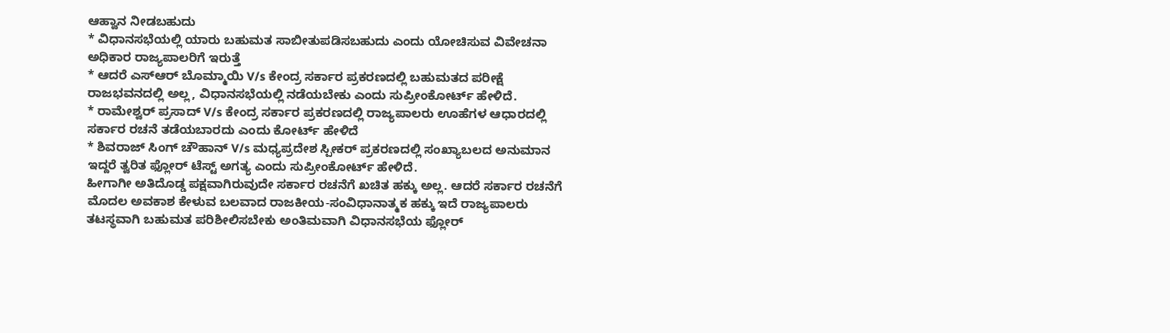ಆಹ್ವಾನ ನೀಡಬಹುದು
* ವಿಧಾನಸಭೆಯಲ್ಲಿ ಯಾರು ಬಹುಮತ ಸಾಬೀತುಪಡಿಸಬಹುದು ಎಂದು ಯೋಚಿಸುವ ವಿವೇಚನಾ ಅಧಿಕಾರ ರಾಜ್ಯಪಾಲರಿಗೆ ಇರುತ್ತೆ
* ಆದರೆ ಎಸ್ಆರ್ ಬೊಮ್ಮಾಯಿ V/s ಕೇಂದ್ರ ಸರ್ಕಾರ ಪ್ರಕರಣದಲ್ಲಿ ಬಹುಮತದ ಪರೀಕ್ಷೆ ರಾಜಭವನದಲ್ಲಿ ಅಲ್ಲ, ವಿಧಾನಸಭೆಯಲ್ಲಿ ನಡೆಯಬೇಕು ಎಂದು ಸುಪ್ರೀಂಕೋರ್ಟ್ ಹೇಳಿದೆ.
* ರಾಮೇಶ್ವರ್ ಪ್ರಸಾದ್ V/s ಕೇಂದ್ರ ಸರ್ಕಾರ ಪ್ರಕರಣದಲ್ಲಿ ರಾಜ್ಯಪಾಲರು ಊಹೆಗಳ ಆಧಾರದಲ್ಲಿ ಸರ್ಕಾರ ರಚನೆ ತಡೆಯಬಾರದು ಎಂದು ಕೋರ್ಟ್ ಹೇಳಿದೆ
* ಶಿವರಾಜ್ ಸಿಂಗ್ ಚೌಹಾನ್ V/s ಮಧ್ಯಪ್ರದೇಶ ಸ್ಪೀಕರ್ ಪ್ರಕರಣದಲ್ಲಿ ಸಂಖ್ಯಾಬಲದ ಅನುಮಾನ ಇದ್ದರೆ ತ್ವರಿತ ಫ್ಲೋರ್ ಟೆಸ್ಟ್ ಅಗತ್ಯ ಎಂದು ಸುಪ್ರೀಂಕೋರ್ಟ್ ಹೇಳಿದೆ.
ಹೀಗಾಗೀ ಅತಿದೊಡ್ಡ ಪಕ್ಷವಾಗಿರುವುದೇ ಸರ್ಕಾರ ರಚನೆಗೆ ಖಚಿತ ಹಕ್ಕು ಅಲ್ಲ. ಆದರೆ ಸರ್ಕಾರ ರಚನೆಗೆ ಮೊದಲ ಅವಕಾಶ ಕೇಳುವ ಬಲವಾದ ರಾಜಕೀಯ-ಸಂವಿಧಾನಾತ್ಮಕ ಹಕ್ಕು ಇದೆ ರಾಜ್ಯಪಾಲರು ತಟಸ್ಥವಾಗಿ ಬಹುಮತ ಪರಿಶೀಲಿಸಬೇಕು ಅಂತಿಮವಾಗಿ ವಿಧಾನಸಭೆಯ ಫ್ಲೋರ್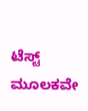ಟೆಸ್ಟ್ ಮೂಲಕವೇ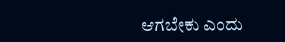ಆಗಬೇಕು ಎಂದು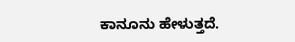ಕಾನೂನು ಹೇಳುತ್ತದೆ.